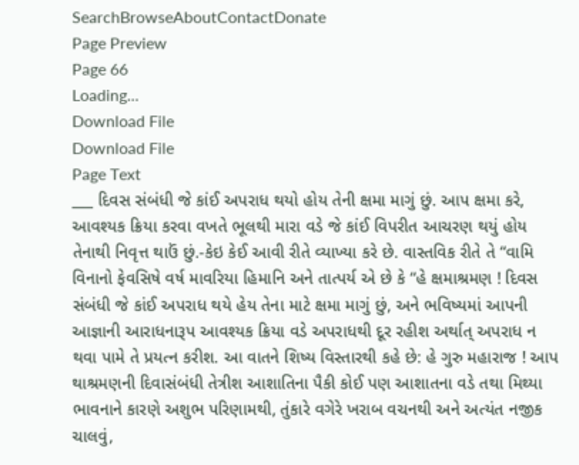SearchBrowseAboutContactDonate
Page Preview
Page 66
Loading...
Download File
Download File
Page Text
___ દિવસ સંબંધી જે કાંઈ અપરાધ થયો હોય તેની ક્ષમા માગું છું. આપ ક્ષમા કરે, આવશ્યક ક્રિયા કરવા વખતે ભૂલથી મારા વડે જે કાંઈ વિપરીત આચરણ થયું હોય તેનાથી નિવૃત્ત થાઉં છું.-કેઇ કેઈ આવી રીતે વ્યાખ્યા કરે છે. વાસ્તવિક રીતે તે “વામિ વિનાનો ફેવસિષે વર્ષ માવરિયા હિમાનિ અને તાત્પર્ય એ છે કે “હે ક્ષમાશ્રમણ ! દિવસ સંબંધી જે કાંઈ અપરાધ થયે હેય તેના માટે ક્ષમા માગું છું, અને ભવિષ્યમાં આપની આજ્ઞાની આરાધનારૂપ આવશ્યક ક્રિયા વડે અપરાધથી દૂર રહીશ અર્થાત્ અપરાધ ન થવા પામે તે પ્રયત્ન કરીશ. આ વાતને શિષ્ય વિસ્તારથી કહે છે: હે ગુરુ મહારાજ ! આપ થાશ્રમણની દિવાસંબંધી તેત્રીશ આશાતિના પૈકી કોઈ પણ આશાતના વડે તથા મિથ્યા ભાવનાને કારણે અશુભ પરિણામથી, તુંકારે વગેરે ખરાબ વચનથી અને અત્યંત નજીક ચાલવું,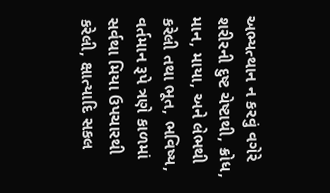અભ્યત્થાન ન કરવું વગેરે શરીરની દુષ્ટ ચેષ્ટાથી, ક્રોધ, માન, માયા, અને લેભથી કરેલી તથા ભૂત, ભવિષ્ય, વર્તમાન રૂપે ત્રણે કાળમાં સર્વથા મિયા ઉપચારથી કરેલી, ક્ષાત્યાદિ સકલ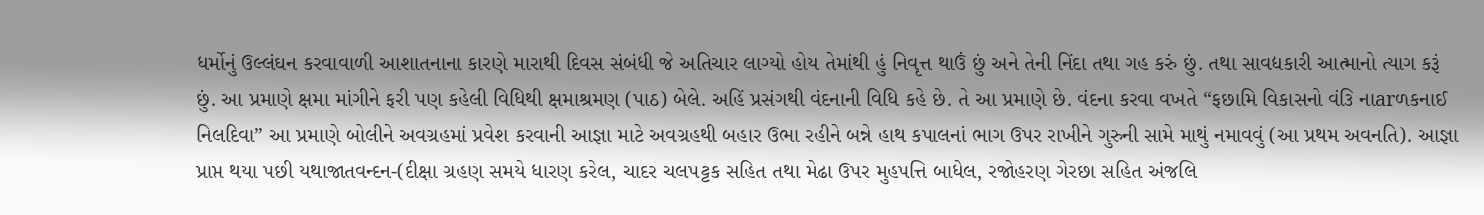ધર્મોનું ઉલ્લંઘન કરવાવાળી આશાતનાના કારણે મારાથી દિવસ સંબંધી જે અતિચાર લાગ્યો હોય તેમાંથી હું નિવૃત્ત થાઉં છું અને તેની નિંદા તથા ગહ કરું છું. તથા સાવદ્યકારી આત્માનો ત્યાગ કરૂં છું. આ પ્રમાણે ક્ષમા માંગીને ફરી પણ કહેલી વિધિથી ક્ષમાશ્રમણ (પાઠ) બેલે. અહિં પ્રસંગથી વંદનાની વિધિ કહે છે. તે આ પ્રમાણે છે. વંદના કરવા વખતે “ફછામિ વિકાસનો વં૩િ નાarળકનાઈ નિલદિવા” આ પ્રમાણે બોલીને અવગ્રહમાં પ્રવેશ કરવાની આજ્ઞા માટે અવગ્રહથી બહાર ઉભા રહીને બન્ને હાથ કપાલનાં ભાગ ઉપર રાખીને ગુરુની સામે માથું નમાવવું (આ પ્રથમ અવનતિ). આજ્ઞા પ્રાપ્ત થયા પછી યથાજાતવન્દન-(દીક્ષા ગ્રહણ સમયે ધારણ કરેલ, ચાદર ચલપટ્ટક સહિત તથા મેઢા ઉપર મુહપત્તિ બાધેલ, રજોહરણ ગેરછા સહિત અંજલિ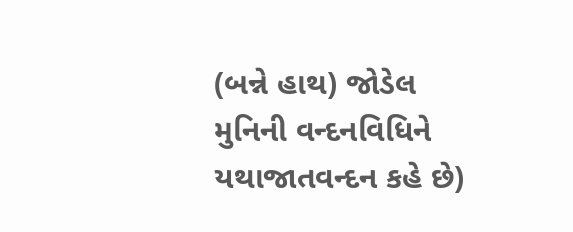(બન્ને હાથ) જોડેલ મુનિની વન્દનવિધિને યથાજાતવન્દન કહે છે)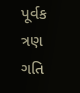પૂર્વક ત્રણ ગતિ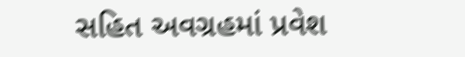સહિત અવગ્રહમાં પ્રવેશ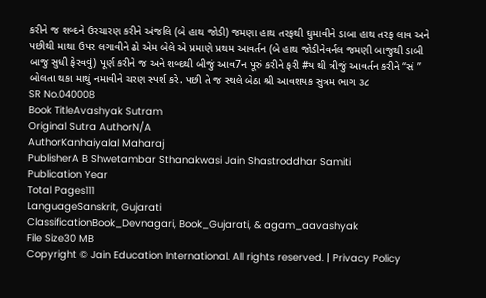કરીને જ શબ્દને ઉરચારણ કરીને અંજલિ (બે હાથ જોડી) જમણા હાથ તરફથી ઘુમાવીને ડાબા હાથ તરફ લાવ અને પછીથી માથા ઉપર લગાવીને ઢો એમ બેલે એ પ્રમાણે પ્રથમ આવર્તન (બે હાથ જોડીનેવર્નલ જમણી બાજુથી ડાબી બાજુ સુધી ફેરવવું) પૂર્ણ કરીને જ અને શબ્દથી બીજું આવ7ન પૂરું કરીને ફરી #ય થી ત્રીજું આવર્તન કરીને “સં ” બોલતા થકા માથું નમાવીને ચરણ સ્પર્શ કરે. પછી તે જ સ્થલે બેઠા શ્રી આવશયક સુત્રમ ભાગ ૩૮
SR No.040008
Book TitleAvashyak Sutram
Original Sutra AuthorN/A
AuthorKanhaiyalal Maharaj
PublisherA B Shwetambar Sthanakwasi Jain Shastroddhar Samiti
Publication Year
Total Pages111
LanguageSanskrit, Gujarati
ClassificationBook_Devnagari, Book_Gujarati, & agam_aavashyak
File Size30 MB
Copyright © Jain Education International. All rights reserved. | Privacy Policy